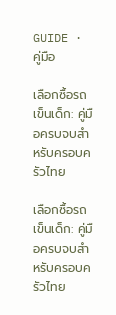GUIDE · คู่มือ

เลือกซื้อรถเข็นเด็ก: คู่มือครบจบสำหรับครอบครัวไทย

เลือกซื้อรถเข็นเด็ก: คู่มือครบจบสำหรับครอบครัวไทย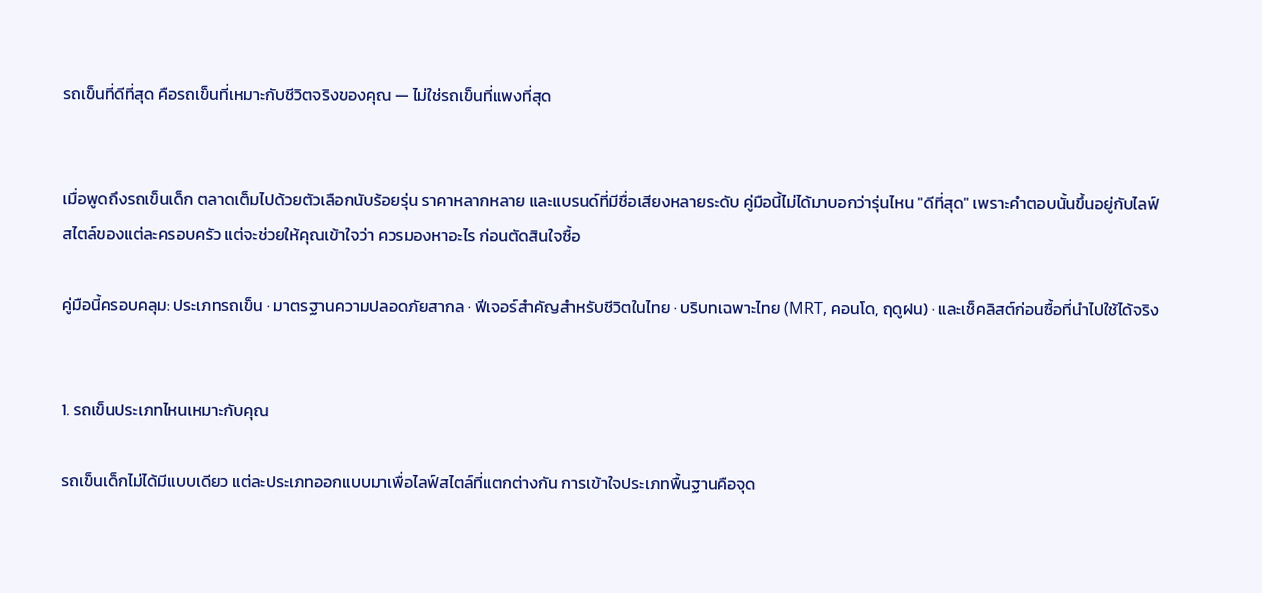รถเข็นที่ดีที่สุด คือรถเข็นที่เหมาะกับชีวิตจริงของคุณ — ไม่ใช่รถเข็นที่แพงที่สุด


เมื่อพูดถึงรถเข็นเด็ก ตลาดเต็มไปด้วยตัวเลือกนับร้อยรุ่น ราคาหลากหลาย และแบรนด์ที่มีชื่อเสียงหลายระดับ คู่มือนี้ไม่ได้มาบอกว่ารุ่นไหน "ดีที่สุด" เพราะคำตอบนั้นขึ้นอยู่กับไลฟ์สไตล์ของแต่ละครอบครัว แต่จะช่วยให้คุณเข้าใจว่า ควรมองหาอะไร ก่อนตัดสินใจซื้อ

คู่มือนี้ครอบคลุม: ประเภทรถเข็น · มาตรฐานความปลอดภัยสากล · ฟีเจอร์สำคัญสำหรับชีวิตในไทย · บริบทเฉพาะไทย (MRT, คอนโด, ฤดูฝน) · และเช็คลิสต์ก่อนซื้อที่นำไปใช้ได้จริง


1. รถเข็นประเภทไหนเหมาะกับคุณ

รถเข็นเด็กไม่ได้มีแบบเดียว แต่ละประเภทออกแบบมาเพื่อไลฟ์สไตล์ที่แตกต่างกัน การเข้าใจประเภทพื้นฐานคือจุด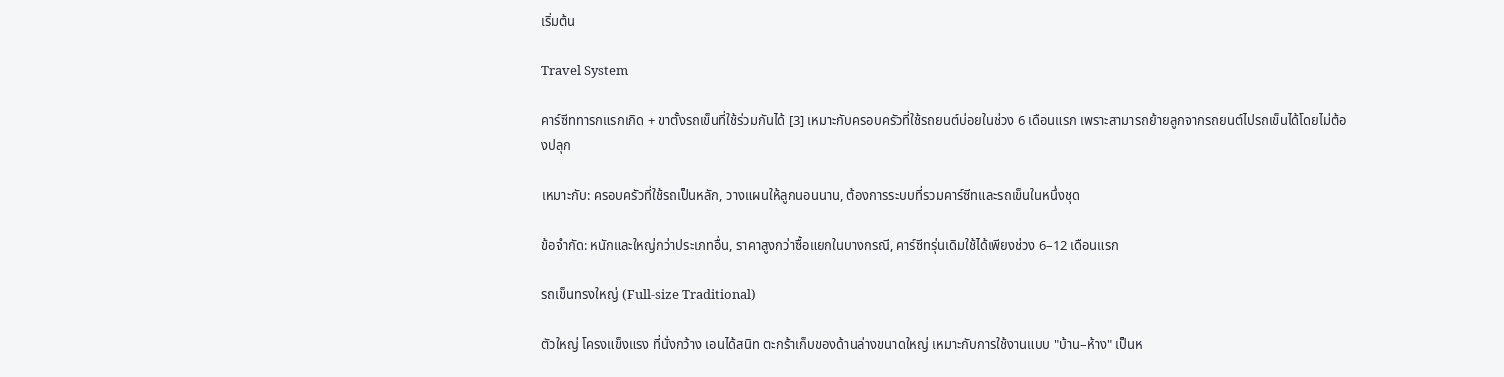เริ่มต้น

Travel System

คาร์ซีททารกแรกเกิด + ขาตั้งรถเข็นที่ใช้ร่วมกันได้ [3] เหมาะกับครอบครัวที่ใช้รถยนต์บ่อยในช่วง 6 เดือนแรก เพราะสามารถย้ายลูกจากรถยนต์ไปรถเข็นได้โดยไม่ต้องปลุก

เหมาะกับ: ครอบครัวที่ใช้รถเป็นหลัก, วางแผนให้ลูกนอนนาน, ต้องการระบบที่รวมคาร์ซีทและรถเข็นในหนึ่งชุด

ข้อจำกัด: หนักและใหญ่กว่าประเภทอื่น, ราคาสูงกว่าซื้อแยกในบางกรณี, คาร์ซีทรุ่นเดิมใช้ได้เพียงช่วง 6–12 เดือนแรก

รถเข็นทรงใหญ่ (Full-size Traditional)

ตัวใหญ่ โครงแข็งแรง ที่นั่งกว้าง เอนได้สนิท ตะกร้าเก็บของด้านล่างขนาดใหญ่ เหมาะกับการใช้งานแบบ "บ้าน–ห้าง" เป็นห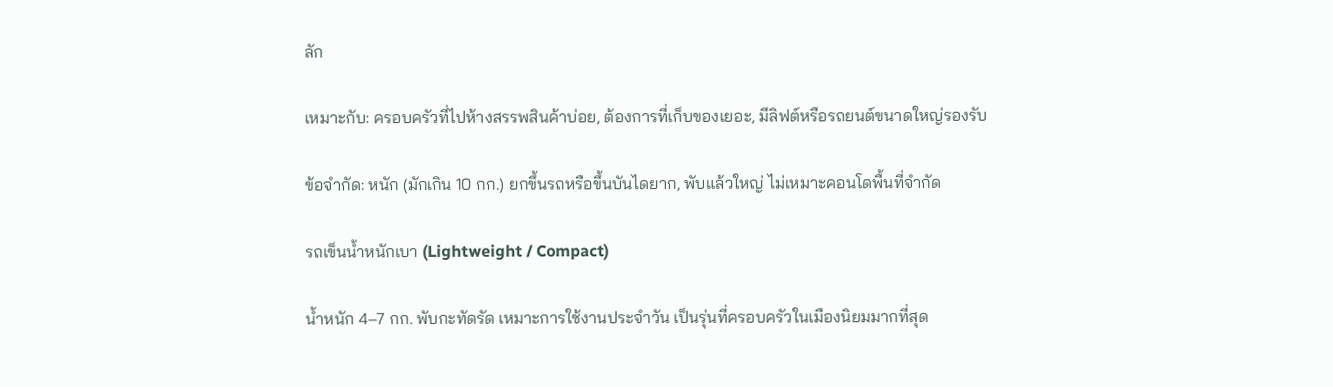ลัก

เหมาะกับ: ครอบครัวที่ไปห้างสรรพสินค้าบ่อย, ต้องการที่เก็บของเยอะ, มีลิฟต์หรือรถยนต์ขนาดใหญ่รองรับ

ข้อจำกัด: หนัก (มักเกิน 10 กก.) ยกขึ้นรถหรือขึ้นบันไดยาก, พับแล้วใหญ่ ไม่เหมาะคอนโดพื้นที่จำกัด

รถเข็นน้ำหนักเบา (Lightweight / Compact)

น้ำหนัก 4–7 กก. พับกะทัดรัด เหมาะการใช้งานประจำวัน เป็นรุ่นที่ครอบครัวในเมืองนิยมมากที่สุด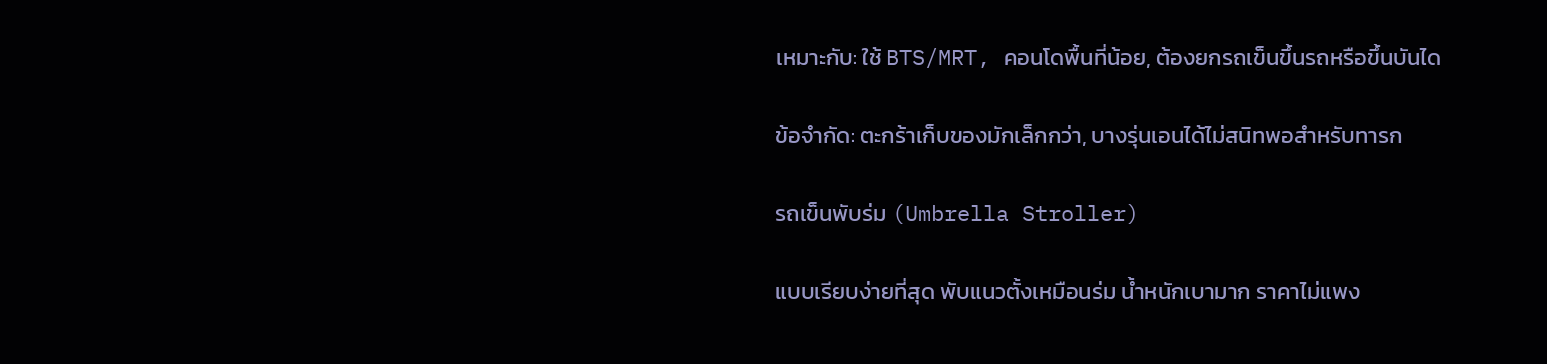เหมาะกับ: ใช้ BTS/MRT, คอนโดพื้นที่น้อย, ต้องยกรถเข็นขึ้นรถหรือขึ้นบันได

ข้อจำกัด: ตะกร้าเก็บของมักเล็กกว่า, บางรุ่นเอนได้ไม่สนิทพอสำหรับทารก

รถเข็นพับร่ม (Umbrella Stroller)

แบบเรียบง่ายที่สุด พับแนวตั้งเหมือนร่ม น้ำหนักเบามาก ราคาไม่แพง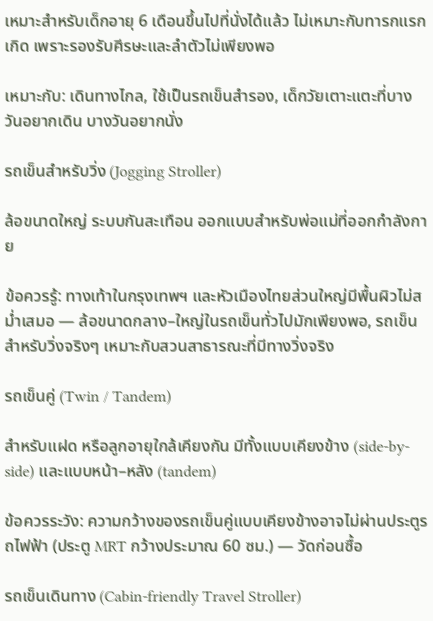เหมาะสำหรับเด็กอายุ 6 เดือนขึ้นไปที่นั่งได้แล้ว ไม่เหมาะกับทารกแรกเกิด เพราะรองรับศีรษะและลำตัวไม่เพียงพอ

เหมาะกับ: เดินทางไกล, ใช้เป็นรถเข็นสำรอง, เด็กวัยเตาะแตะที่บางวันอยากเดิน บางวันอยากนั่ง

รถเข็นสำหรับวิ่ง (Jogging Stroller)

ล้อขนาดใหญ่ ระบบกันสะเทือน ออกแบบสำหรับพ่อแม่ที่ออกกำลังกาย

ข้อควรรู้: ทางเท้าในกรุงเทพฯ และหัวเมืองไทยส่วนใหญ่มีพื้นผิวไม่สม่ำเสมอ — ล้อขนาดกลาง–ใหญ่ในรถเข็นทั่วไปมักเพียงพอ, รถเข็นสำหรับวิ่งจริงๆ เหมาะกับสวนสาธารณะที่มีทางวิ่งจริง

รถเข็นคู่ (Twin / Tandem)

สำหรับแฝด หรือลูกอายุใกล้เคียงกัน มีทั้งแบบเคียงข้าง (side-by-side) และแบบหน้า–หลัง (tandem)

ข้อควรระวัง: ความกว้างของรถเข็นคู่แบบเคียงข้างอาจไม่ผ่านประตูรถไฟฟ้า (ประตู MRT กว้างประมาณ 60 ซม.) — วัดก่อนซื้อ

รถเข็นเดินทาง (Cabin-friendly Travel Stroller)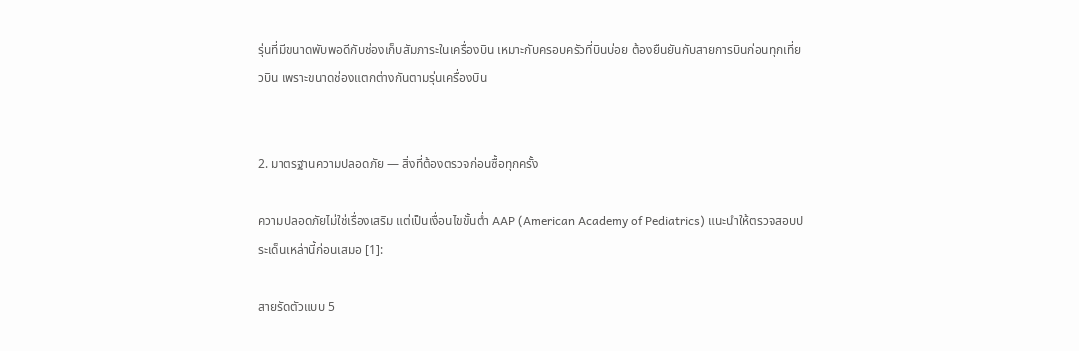รุ่นที่มีขนาดพับพอดีกับช่องเก็บสัมภาระในเครื่องบิน เหมาะกับครอบครัวที่บินบ่อย ต้องยืนยันกับสายการบินก่อนทุกเที่ยวบิน เพราะขนาดช่องแตกต่างกันตามรุ่นเครื่องบิน


2. มาตรฐานความปลอดภัย — สิ่งที่ต้องตรวจก่อนซื้อทุกครั้ง

ความปลอดภัยไม่ใช่เรื่องเสริม แต่เป็นเงื่อนไขขั้นต่ำ AAP (American Academy of Pediatrics) แนะนำให้ตรวจสอบประเด็นเหล่านี้ก่อนเสมอ [1]:

สายรัดตัวแบบ 5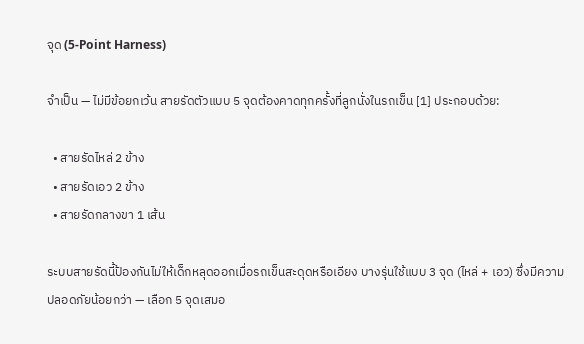จุด (5-Point Harness)

จำเป็น — ไม่มีข้อยกเว้น สายรัดตัวแบบ 5 จุดต้องคาดทุกครั้งที่ลูกนั่งในรถเข็น [1] ประกอบด้วย:

  • สายรัดไหล่ 2 ข้าง
  • สายรัดเอว 2 ข้าง
  • สายรัดกลางขา 1 เส้น

ระบบสายรัดนี้ป้องกันไม่ให้เด็กหลุดออกเมื่อรถเข็นสะดุดหรือเอียง บางรุ่นใช้แบบ 3 จุด (ไหล่ + เอว) ซึ่งมีความปลอดภัยน้อยกว่า — เลือก 5 จุดเสมอ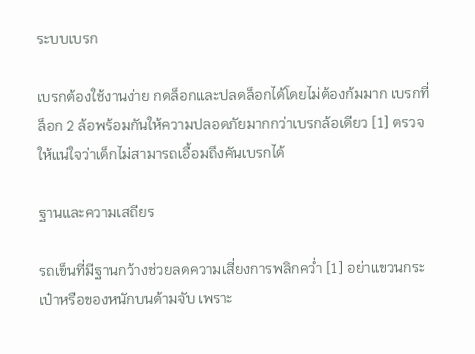ระบบเบรก

เบรกต้องใช้งานง่าย กดล็อกและปลดล็อกได้โดยไม่ต้องก้มมาก เบรกที่ล็อก 2 ล้อพร้อมกันให้ความปลอดภัยมากกว่าเบรกล้อเดียว [1] ตรวจให้แน่ใจว่าเด็กไม่สามารถเอื้อมถึงคันเบรกได้

ฐานและความเสถียร

รถเข็นที่มีฐานกว้างช่วยลดความเสี่ยงการพลิกคว่ำ [1] อย่าแขวนกระเป๋าหรือของหนักบนด้ามจับ เพราะ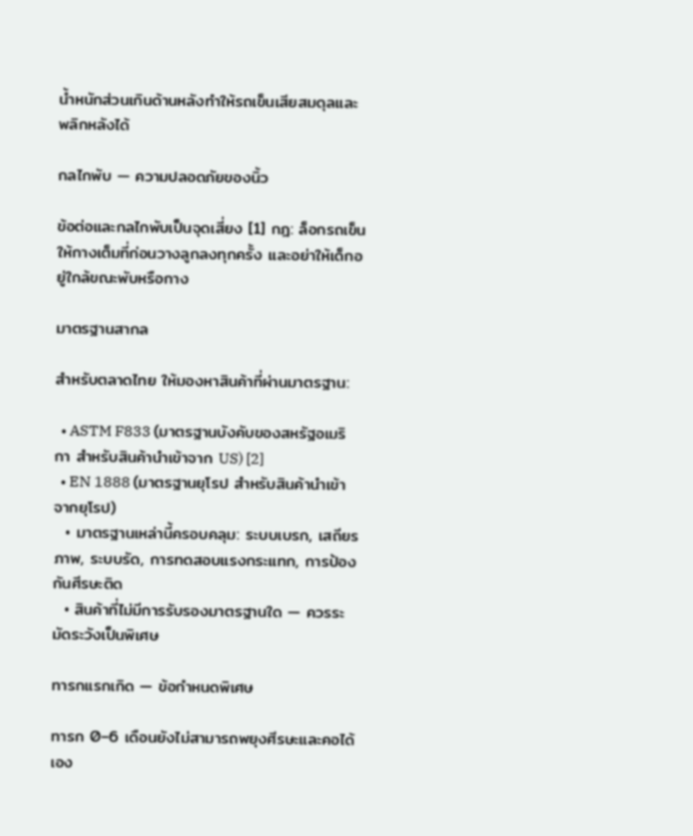น้ำหนักส่วนเกินด้านหลังทำให้รถเข็นเสียสมดุลและพลิกหลังได้

กลไกพับ — ความปลอดภัยของนิ้ว

ข้อต่อและกลไกพับเป็นจุดเสี่ยง [1] กฎ: ล็อกรถเข็นให้กางเต็มที่ก่อนวางลูกลงทุกครั้ง และอย่าให้เด็กอยู่ใกล้ขณะพับหรือกาง

มาตรฐานสากล

สำหรับตลาดไทย ให้มองหาสินค้าที่ผ่านมาตรฐาน:

  • ASTM F833 (มาตรฐานบังคับของสหรัฐอเมริกา สำหรับสินค้านำเข้าจาก US) [2]
  • EN 1888 (มาตรฐานยุโรป สำหรับสินค้านำเข้าจากยุโรป)
  • มาตรฐานเหล่านี้ครอบคลุม: ระบบเบรก, เสถียรภาพ, ระบบรัด, การทดสอบแรงกระแทก, การป้องกันศีรษะติด
  • สินค้าที่ไม่มีการรับรองมาตรฐานใด — ควรระมัดระวังเป็นพิเศษ

ทารกแรกเกิด — ข้อกำหนดพิเศษ

ทารก 0–6 เดือนยังไม่สามารถพยุงศีรษะและคอได้เอง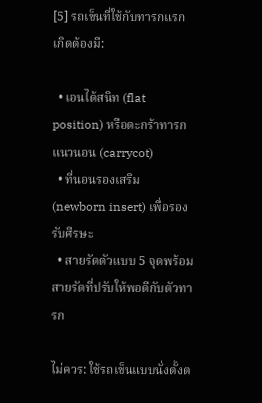[5] รถเข็นที่ใช้กับทารกแรกเกิดต้องมี:

  • เอนได้สนิท (flat position) หรือตะกร้าทารกแนวนอน (carrycot)
  • ที่นอนรองเสริม (newborn insert) เพื่อรองรับศีรษะ
  • สายรัดตัวแบบ 5 จุดพร้อมสายรัดที่ปรับให้พอดีกับตัวทารก

ไม่ควร: ใช้รถเข็นแบบนั่งตั้งต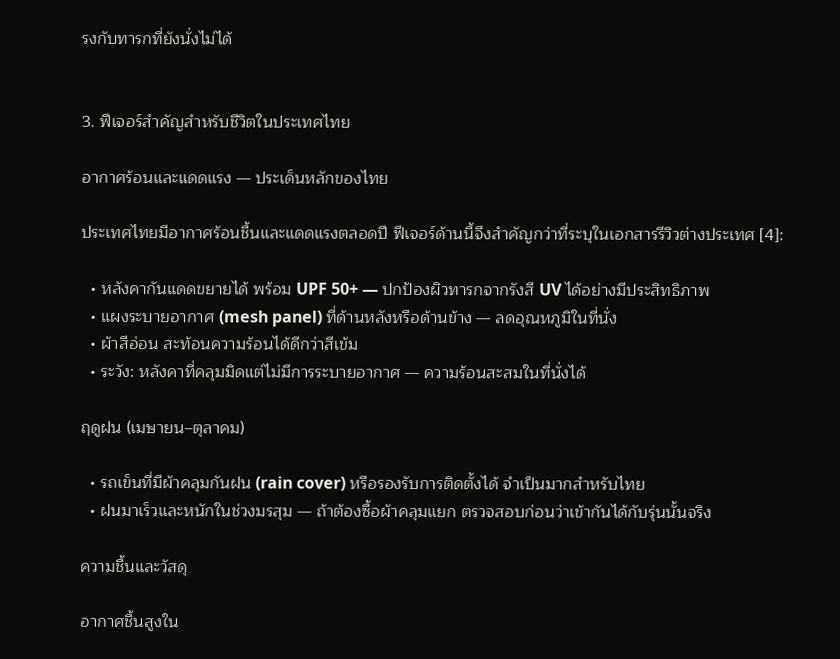รงกับทารกที่ยังนั่งไม่ได้


3. ฟีเจอร์สำคัญสำหรับชีวิตในประเทศไทย

อากาศร้อนและแดดแรง — ประเด็นหลักของไทย

ประเทศไทยมีอากาศร้อนชื้นและแดดแรงตลอดปี ฟีเจอร์ด้านนี้จึงสำคัญกว่าที่ระบุในเอกสารรีวิวต่างประเทศ [4]:

  • หลังคากันแดดขยายได้ พร้อม UPF 50+ — ปกป้องผิวทารกจากรังสี UV ได้อย่างมีประสิทธิภาพ
  • แผงระบายอากาศ (mesh panel) ที่ด้านหลังหรือด้านข้าง — ลดอุณหภูมิในที่นั่ง
  • ผ้าสีอ่อน สะท้อนความร้อนได้ดีกว่าสีเข้ม
  • ระวัง: หลังคาที่คลุมมิดแต่ไม่มีการระบายอากาศ — ความร้อนสะสมในที่นั่งได้

ฤดูฝน (เมษายน–ตุลาคม)

  • รถเข็นที่มีผ้าคลุมกันฝน (rain cover) หรือรองรับการติดตั้งได้ จำเป็นมากสำหรับไทย
  • ฝนมาเร็วและหนักในช่วงมรสุม — ถ้าต้องซื้อผ้าคลุมแยก ตรวจสอบก่อนว่าเข้ากันได้กับรุ่นนั้นจริง

ความชื้นและวัสดุ

อากาศชื้นสูงใน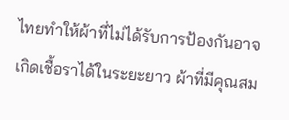ไทยทำให้ผ้าที่ไม่ได้รับการป้องกันอาจเกิดเชื้อราได้ในระยะยาว ผ้าที่มีคุณสม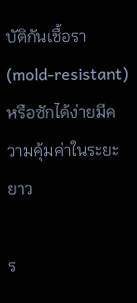บัติกันเชื้อรา (mold-resistant) หรือซักได้ง่ายมีความคุ้มค่าในระยะยาว

ร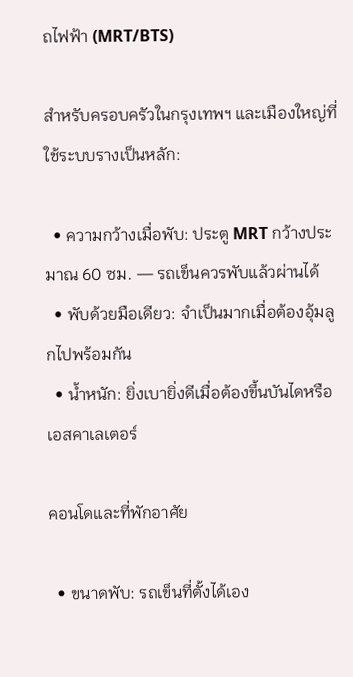ถไฟฟ้า (MRT/BTS)

สำหรับครอบครัวในกรุงเทพฯ และเมืองใหญ่ที่ใช้ระบบรางเป็นหลัก:

  • ความกว้างเมื่อพับ: ประตู MRT กว้างประมาณ 60 ซม. — รถเข็นควรพับแล้วผ่านได้
  • พับด้วยมือเดียว: จำเป็นมากเมื่อต้องอุ้มลูกไปพร้อมกัน
  • น้ำหนัก: ยิ่งเบายิ่งดีเมื่อต้องขึ้นบันไดหรือเอสคาเลเตอร์

คอนโดและที่พักอาศัย

  • ขนาดพับ: รถเข็นที่ตั้งได้เอง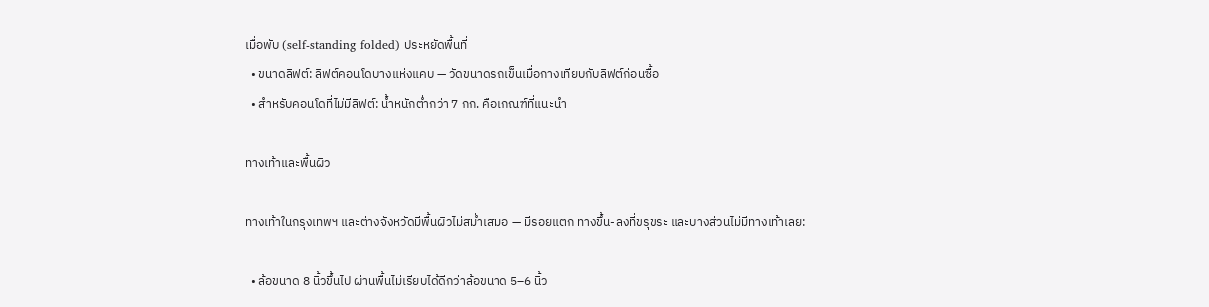เมื่อพับ (self-standing folded) ประหยัดพื้นที่
  • ขนาดลิฟต์: ลิฟต์คอนโดบางแห่งแคบ — วัดขนาดรถเข็นเมื่อกางเทียบกับลิฟต์ก่อนซื้อ
  • สำหรับคอนโดที่ไม่มีลิฟต์: น้ำหนักต่ำกว่า 7 กก. คือเกณฑ์ที่แนะนำ

ทางเท้าและพื้นผิว

ทางเท้าในกรุงเทพฯ และต่างจังหวัดมีพื้นผิวไม่สม่ำเสมอ — มีรอยแตก ทางขึ้น-ลงที่ขรุขระ และบางส่วนไม่มีทางเท้าเลย:

  • ล้อขนาด 8 นิ้วขึ้นไป ผ่านพื้นไม่เรียบได้ดีกว่าล้อขนาด 5–6 นิ้ว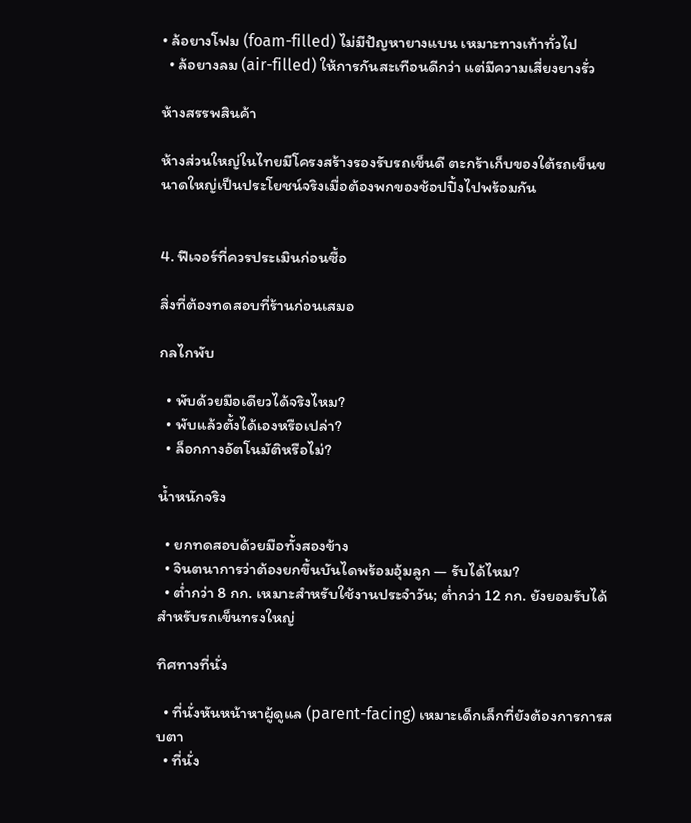• ล้อยางโฟม (foam-filled) ไม่มีปัญหายางแบน เหมาะทางเท้าทั่วไป
  • ล้อยางลม (air-filled) ให้การกันสะเทือนดีกว่า แต่มีความเสี่ยงยางรั่ว

ห้างสรรพสินค้า

ห้างส่วนใหญ่ในไทยมีโครงสร้างรองรับรถเข็นดี ตะกร้าเก็บของใต้รถเข็นขนาดใหญ่เป็นประโยชน์จริงเมื่อต้องพกของช้อปปิ้งไปพร้อมกัน


4. ฟีเจอร์ที่ควรประเมินก่อนซื้อ

สิ่งที่ต้องทดสอบที่ร้านก่อนเสมอ

กลไกพับ

  • พับด้วยมือเดียวได้จริงไหม?
  • พับแล้วตั้งได้เองหรือเปล่า?
  • ล็อกกางอัตโนมัติหรือไม่?

น้ำหนักจริง

  • ยกทดสอบด้วยมือทั้งสองข้าง
  • จินตนาการว่าต้องยกขึ้นบันไดพร้อมอุ้มลูก — รับได้ไหม?
  • ต่ำกว่า 8 กก. เหมาะสำหรับใช้งานประจำวัน; ต่ำกว่า 12 กก. ยังยอมรับได้สำหรับรถเข็นทรงใหญ่

ทิศทางที่นั่ง

  • ที่นั่งหันหน้าหาผู้ดูแล (parent-facing) เหมาะเด็กเล็กที่ยังต้องการการสบตา
  • ที่นั่ง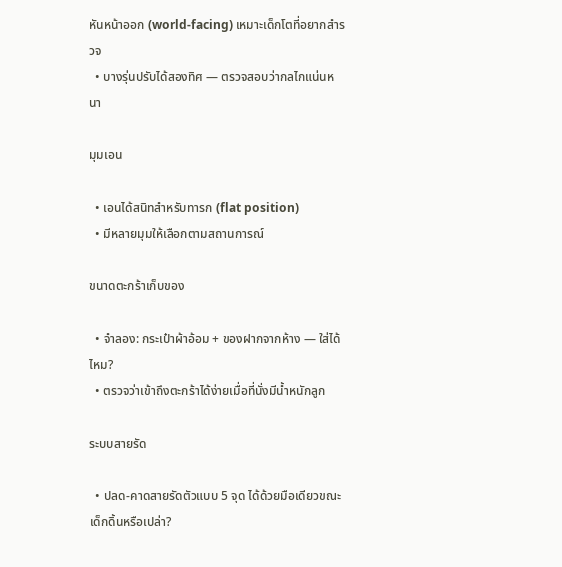หันหน้าออก (world-facing) เหมาะเด็กโตที่อยากสำรวจ
  • บางรุ่นปรับได้สองทิศ — ตรวจสอบว่ากลไกแน่นหนา

มุมเอน

  • เอนได้สนิทสำหรับทารก (flat position)
  • มีหลายมุมให้เลือกตามสถานการณ์

ขนาดตะกร้าเก็บของ

  • จำลอง: กระเป๋าผ้าอ้อม + ของฝากจากห้าง — ใส่ได้ไหม?
  • ตรวจว่าเข้าถึงตะกร้าได้ง่ายเมื่อที่นั่งมีน้ำหนักลูก

ระบบสายรัด

  • ปลด-คาดสายรัดตัวแบบ 5 จุด ได้ด้วยมือเดียวขณะเด็กดิ้นหรือเปล่า?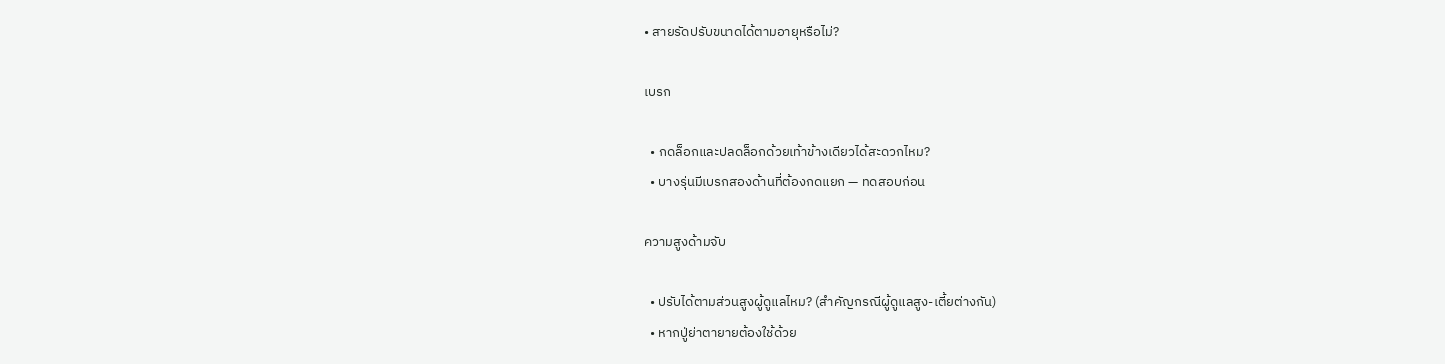• สายรัดปรับขนาดได้ตามอายุหรือไม่?

เบรก

  • กดล็อกและปลดล็อกด้วยเท้าข้างเดียวได้สะดวกไหม?
  • บางรุ่นมีเบรกสองด้านที่ต้องกดแยก — ทดสอบก่อน

ความสูงด้ามจับ

  • ปรับได้ตามส่วนสูงผู้ดูแลไหม? (สำคัญกรณีผู้ดูแลสูง-เตี้ยต่างกัน)
  • หากปู่ย่าตายายต้องใช้ด้วย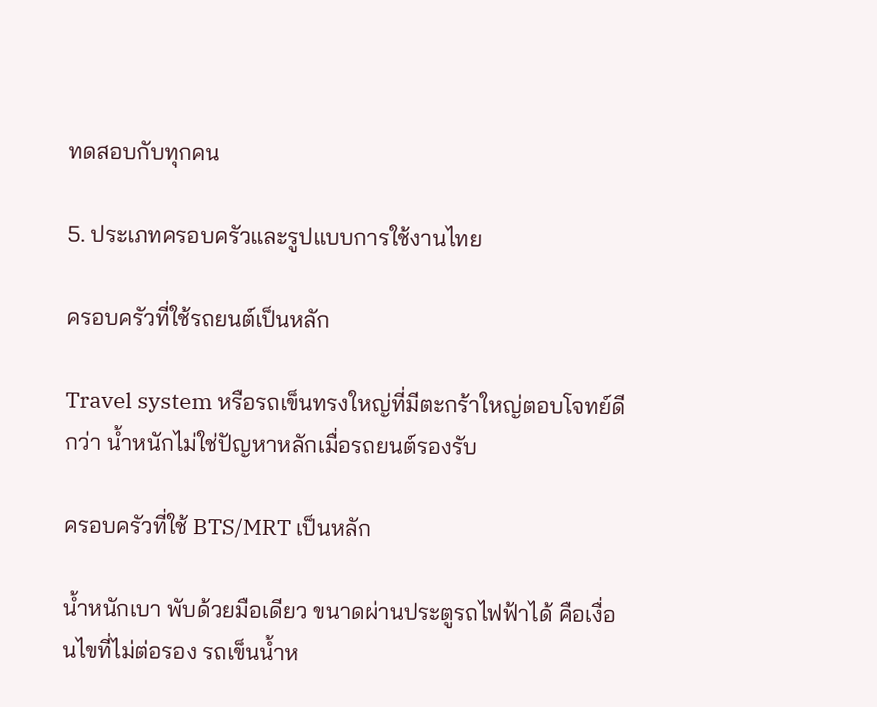ทดสอบกับทุกคน

5. ประเภทครอบครัวและรูปแบบการใช้งานไทย

ครอบครัวที่ใช้รถยนต์เป็นหลัก

Travel system หรือรถเข็นทรงใหญ่ที่มีตะกร้าใหญ่ตอบโจทย์ดีกว่า น้ำหนักไม่ใช่ปัญหาหลักเมื่อรถยนต์รองรับ

ครอบครัวที่ใช้ BTS/MRT เป็นหลัก

น้ำหนักเบา พับด้วยมือเดียว ขนาดผ่านประตูรถไฟฟ้าได้ คือเงื่อนไขที่ไม่ต่อรอง รถเข็นน้ำห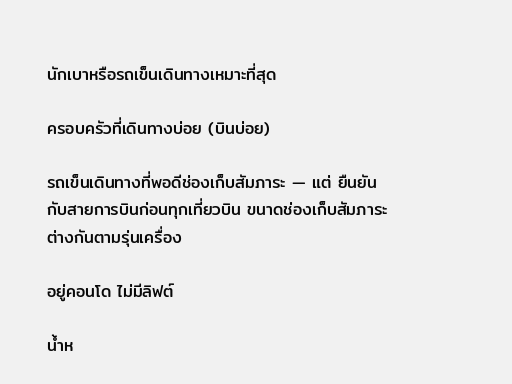นักเบาหรือรถเข็นเดินทางเหมาะที่สุด

ครอบครัวที่เดินทางบ่อย (บินบ่อย)

รถเข็นเดินทางที่พอดีช่องเก็บสัมภาระ — แต่ ยืนยันกับสายการบินก่อนทุกเที่ยวบิน ขนาดช่องเก็บสัมภาระต่างกันตามรุ่นเครื่อง

อยู่คอนโด ไม่มีลิฟต์

น้ำห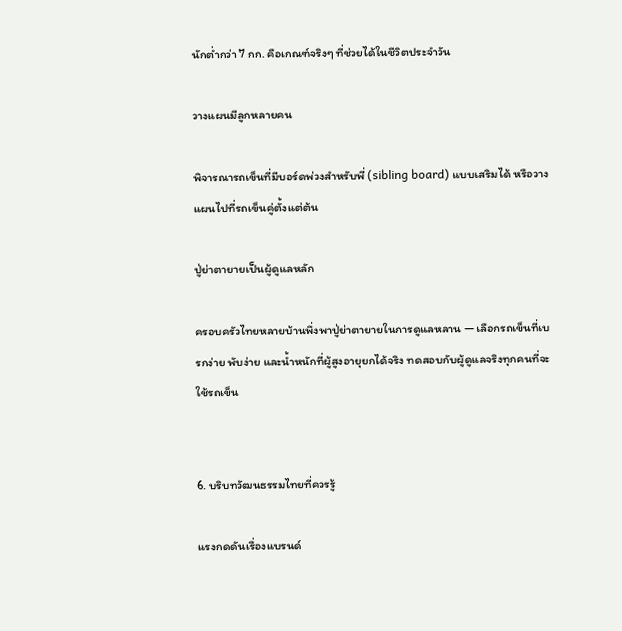นักต่ำกว่า 7 กก. คือเกณฑ์จริงๆ ที่ช่วยได้ในชีวิตประจำวัน

วางแผนมีลูกหลายคน

พิจารณารถเข็นที่มีบอร์ดพ่วงสำหรับพี่ (sibling board) แบบเสริมได้ หรือวางแผนไปที่รถเข็นคู่ตั้งแต่ต้น

ปู่ย่าตายายเป็นผู้ดูแลหลัก

ครอบครัวไทยหลายบ้านพึ่งพาปู่ย่าตายายในการดูแลหลาน — เลือกรถเข็นที่เบรกง่าย พับง่าย และน้ำหนักที่ผู้สูงอายุยกได้จริง ทดสอบกับผู้ดูแลจริงทุกคนที่จะใช้รถเข็น


6. บริบทวัฒนธรรมไทยที่ควรรู้

แรงกดดันเรื่องแบรนด์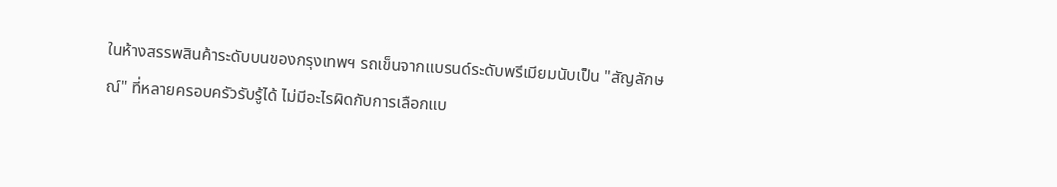ในห้างสรรพสินค้าระดับบนของกรุงเทพฯ รถเข็นจากแบรนด์ระดับพรีเมียมนับเป็น "สัญลักษณ์" ที่หลายครอบครัวรับรู้ได้ ไม่มีอะไรผิดกับการเลือกแบ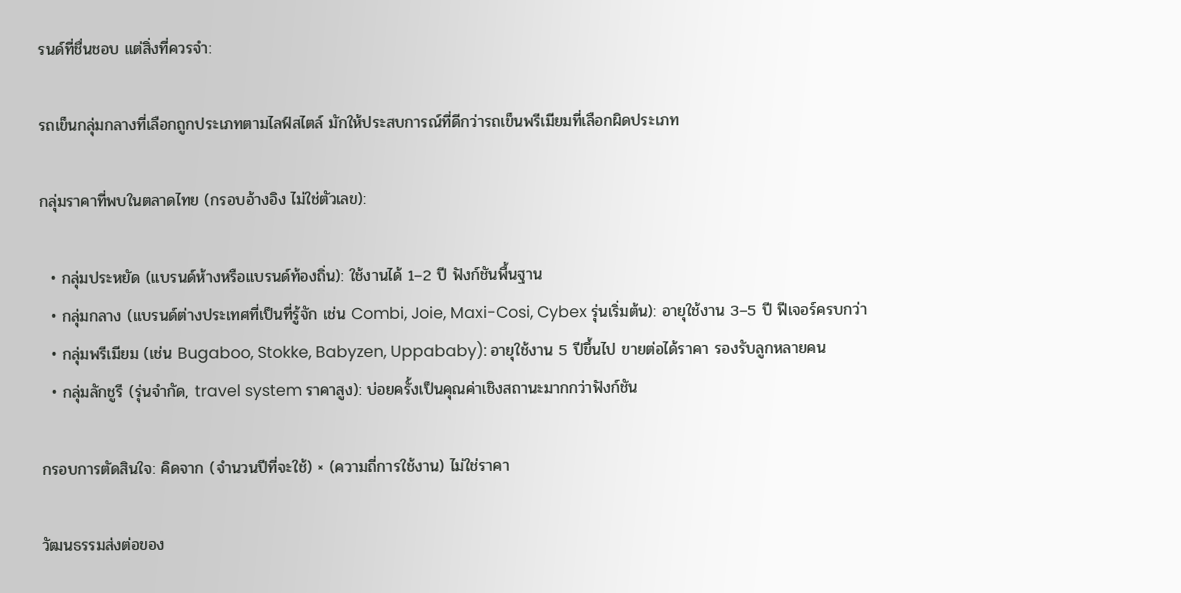รนด์ที่ชื่นชอบ แต่สิ่งที่ควรจำ:

รถเข็นกลุ่มกลางที่เลือกถูกประเภทตามไลฟ์สไตล์ มักให้ประสบการณ์ที่ดีกว่ารถเข็นพรีเมียมที่เลือกผิดประเภท

กลุ่มราคาที่พบในตลาดไทย (กรอบอ้างอิง ไม่ใช่ตัวเลข):

  • กลุ่มประหยัด (แบรนด์ห้างหรือแบรนด์ท้องถิ่น): ใช้งานได้ 1–2 ปี ฟังก์ชันพื้นฐาน
  • กลุ่มกลาง (แบรนด์ต่างประเทศที่เป็นที่รู้จัก เช่น Combi, Joie, Maxi-Cosi, Cybex รุ่นเริ่มต้น): อายุใช้งาน 3–5 ปี ฟีเจอร์ครบกว่า
  • กลุ่มพรีเมียม (เช่น Bugaboo, Stokke, Babyzen, Uppababy): อายุใช้งาน 5 ปีขึ้นไป ขายต่อได้ราคา รองรับลูกหลายคน
  • กลุ่มลักชูรี (รุ่นจำกัด, travel system ราคาสูง): บ่อยครั้งเป็นคุณค่าเชิงสถานะมากกว่าฟังก์ชัน

กรอบการตัดสินใจ: คิดจาก (จำนวนปีที่จะใช้) × (ความถี่การใช้งาน) ไม่ใช่ราคา

วัฒนธรรมส่งต่อของ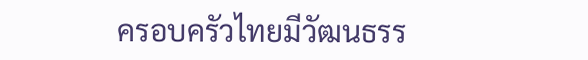ครอบครัวไทยมีวัฒนธรร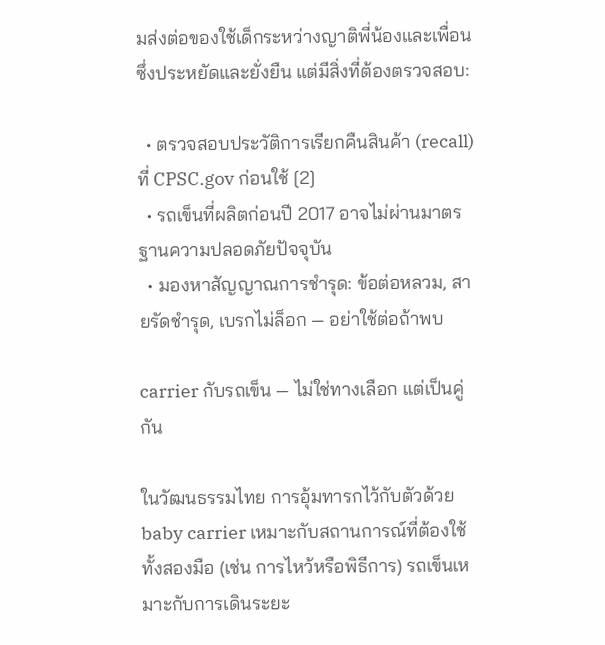มส่งต่อของใช้เด็กระหว่างญาติพี่น้องและเพื่อน ซึ่งประหยัดและยั่งยืน แต่มีสิ่งที่ต้องตรวจสอบ:

  • ตรวจสอบประวัติการเรียกคืนสินค้า (recall) ที่ CPSC.gov ก่อนใช้ [2]
  • รถเข็นที่ผลิตก่อนปี 2017 อาจไม่ผ่านมาตรฐานความปลอดภัยปัจจุบัน
  • มองหาสัญญาณการชำรุด: ข้อต่อหลวม, สายรัดชำรุด, เบรกไม่ล็อก — อย่าใช้ต่อถ้าพบ

carrier กับรถเข็น — ไม่ใช่ทางเลือก แต่เป็นคู่กัน

ในวัฒนธรรมไทย การอุ้มทารกไว้กับตัวด้วย baby carrier เหมาะกับสถานการณ์ที่ต้องใช้ทั้งสองมือ (เช่น การไหว้หรือพิธีการ) รถเข็นเหมาะกับการเดินระยะ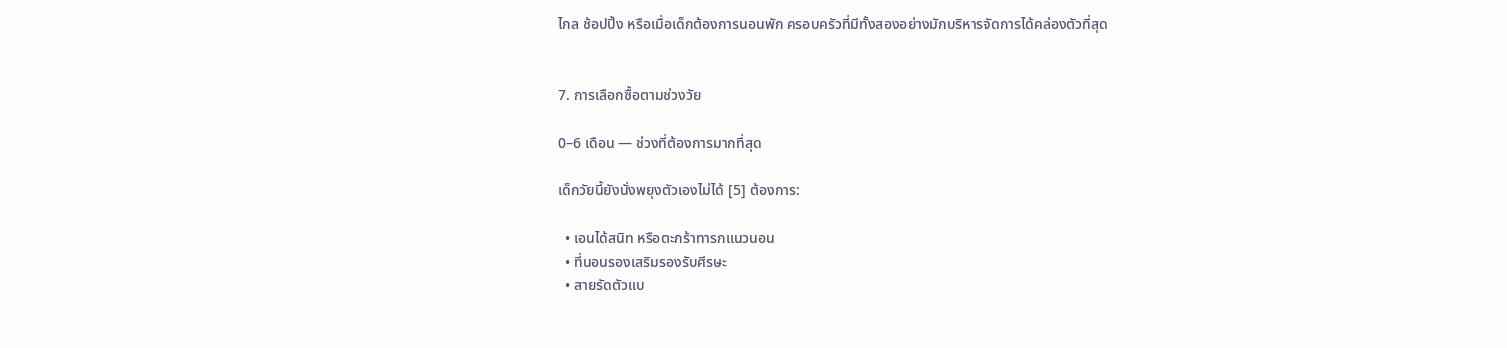ไกล ช้อปปิ้ง หรือเมื่อเด็กต้องการนอนพัก ครอบครัวที่มีทั้งสองอย่างมักบริหารจัดการได้คล่องตัวที่สุด


7. การเลือกซื้อตามช่วงวัย

0–6 เดือน — ช่วงที่ต้องการมากที่สุด

เด็กวัยนี้ยังนั่งพยุงตัวเองไม่ได้ [5] ต้องการ:

  • เอนได้สนิท หรือตะกร้าทารกแนวนอน
  • ที่นอนรองเสริมรองรับศีรษะ
  • สายรัดตัวแบ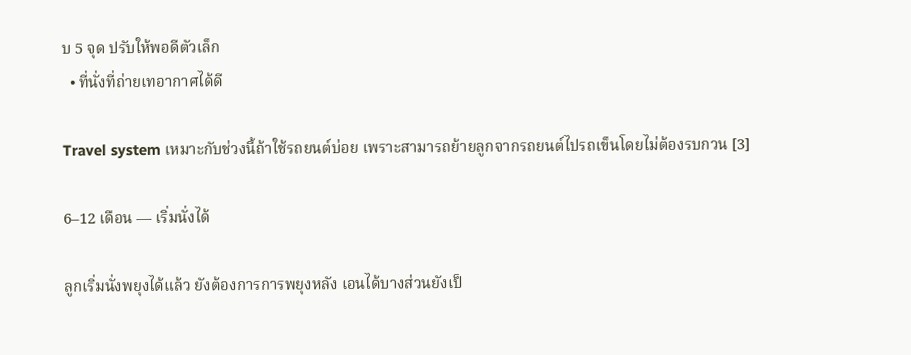บ 5 จุด ปรับให้พอดีตัวเล็ก
  • ที่นั่งที่ถ่ายเทอากาศได้ดี

Travel system เหมาะกับช่วงนี้ถ้าใช้รถยนต์บ่อย เพราะสามารถย้ายลูกจากรถยนต์ไปรถเข็นโดยไม่ต้องรบกวน [3]

6–12 เดือน — เริ่มนั่งได้

ลูกเริ่มนั่งพยุงได้แล้ว ยังต้องการการพยุงหลัง เอนได้บางส่วนยังเป็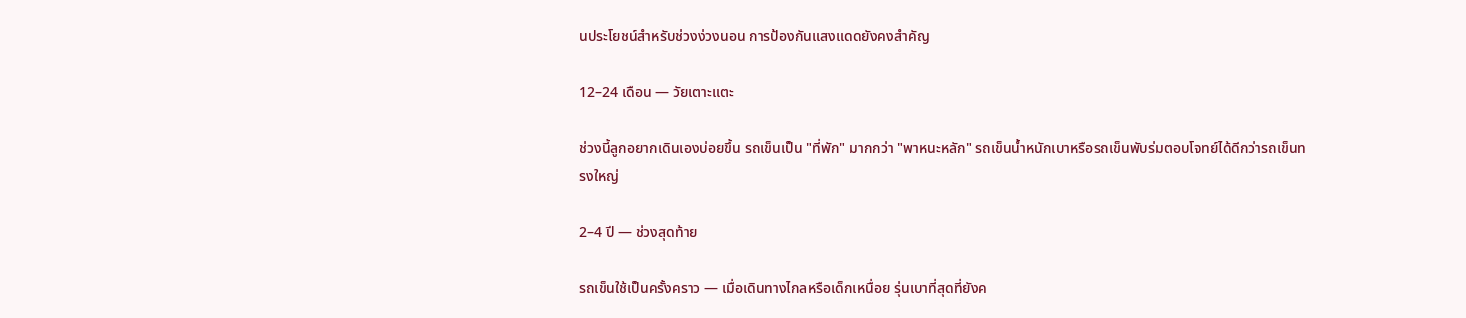นประโยชน์สำหรับช่วงง่วงนอน การป้องกันแสงแดดยังคงสำคัญ

12–24 เดือน — วัยเตาะแตะ

ช่วงนี้ลูกอยากเดินเองบ่อยขึ้น รถเข็นเป็น "ที่พัก" มากกว่า "พาหนะหลัก" รถเข็นน้ำหนักเบาหรือรถเข็นพับร่มตอบโจทย์ได้ดีกว่ารถเข็นทรงใหญ่

2–4 ปี — ช่วงสุดท้าย

รถเข็นใช้เป็นครั้งคราว — เมื่อเดินทางไกลหรือเด็กเหนื่อย รุ่นเบาที่สุดที่ยังค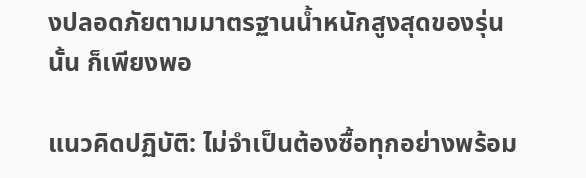งปลอดภัยตามมาตรฐานน้ำหนักสูงสุดของรุ่นนั้น ก็เพียงพอ

แนวคิดปฏิบัติ: ไม่จำเป็นต้องซื้อทุกอย่างพร้อม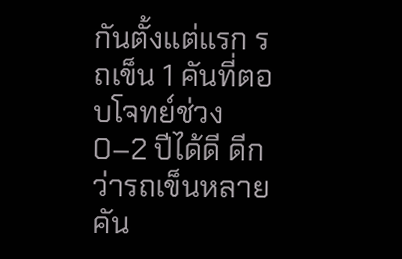กันตั้งแต่แรก รถเข็น 1 คันที่ตอบโจทย์ช่วง 0–2 ปีได้ดี ดีกว่ารถเข็นหลายคัน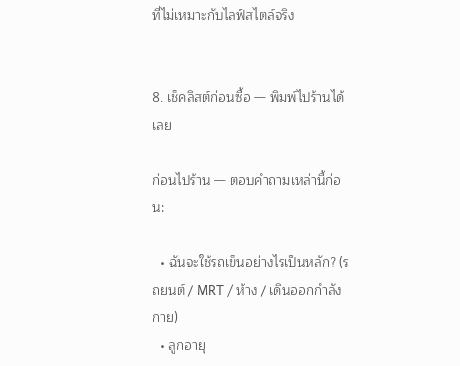ที่ไม่เหมาะกับไลฟ์สไตล์จริง


8. เช็คลิสต์ก่อนซื้อ — พิมพ์ไปร้านได้เลย

ก่อนไปร้าน — ตอบคำถามเหล่านี้ก่อน:

  • ฉันจะใช้รถเข็นอย่างไรเป็นหลัก? (รถยนต์ / MRT / ห้าง / เดินออกกำลังกาย)
  • ลูกอายุ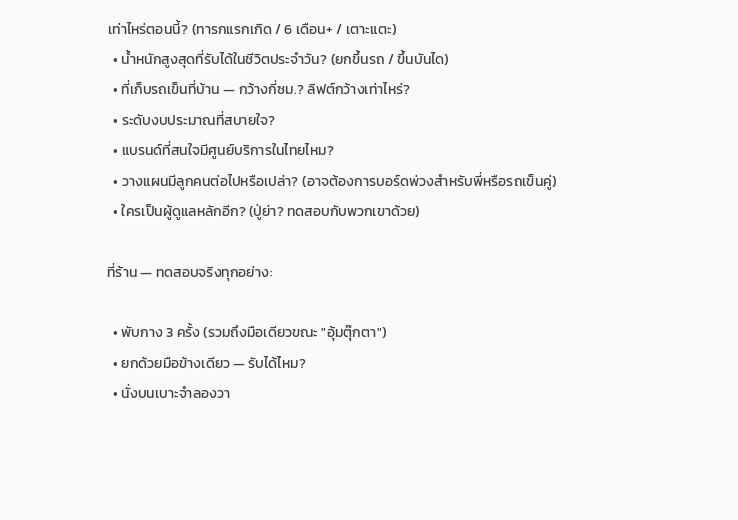เท่าไหร่ตอนนี้? (ทารกแรกเกิด / 6 เดือน+ / เตาะแตะ)
  • น้ำหนักสูงสุดที่รับได้ในชีวิตประจำวัน? (ยกขึ้นรถ / ขึ้นบันได)
  • ที่เก็บรถเข็นที่บ้าน — กว้างกี่ซม.? ลิฟต์กว้างเท่าไหร่?
  • ระดับงบประมาณที่สบายใจ?
  • แบรนด์ที่สนใจมีศูนย์บริการในไทยไหม?
  • วางแผนมีลูกคนต่อไปหรือเปล่า? (อาจต้องการบอร์ดพ่วงสำหรับพี่หรือรถเข็นคู่)
  • ใครเป็นผู้ดูแลหลักอีก? (ปู่ย่า? ทดสอบกับพวกเขาด้วย)

ที่ร้าน — ทดสอบจริงทุกอย่าง:

  • พับกาง 3 ครั้ง (รวมถึงมือเดียวขณะ "อุ้มตุ๊กตา")
  • ยกด้วยมือข้างเดียว — รับได้ไหม?
  • นั่งบนเบาะจำลองวา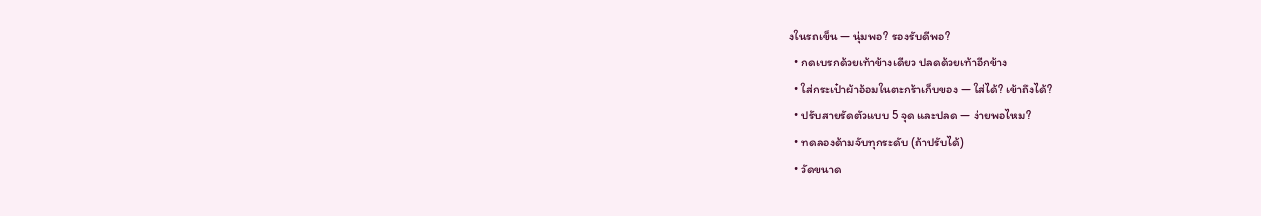งในรถเข็น — นุ่มพอ? รองรับดีพอ?
  • กดเบรกด้วยเท้าข้างเดียว ปลดด้วยเท้าอีกข้าง
  • ใส่กระเป๋าผ้าอ้อมในตะกร้าเก็บของ — ใส่ได้? เข้าถึงได้?
  • ปรับสายรัดตัวแบบ 5 จุด และปลด — ง่ายพอไหม?
  • ทดลองด้ามจับทุกระดับ (ถ้าปรับได้)
  • วัดขนาด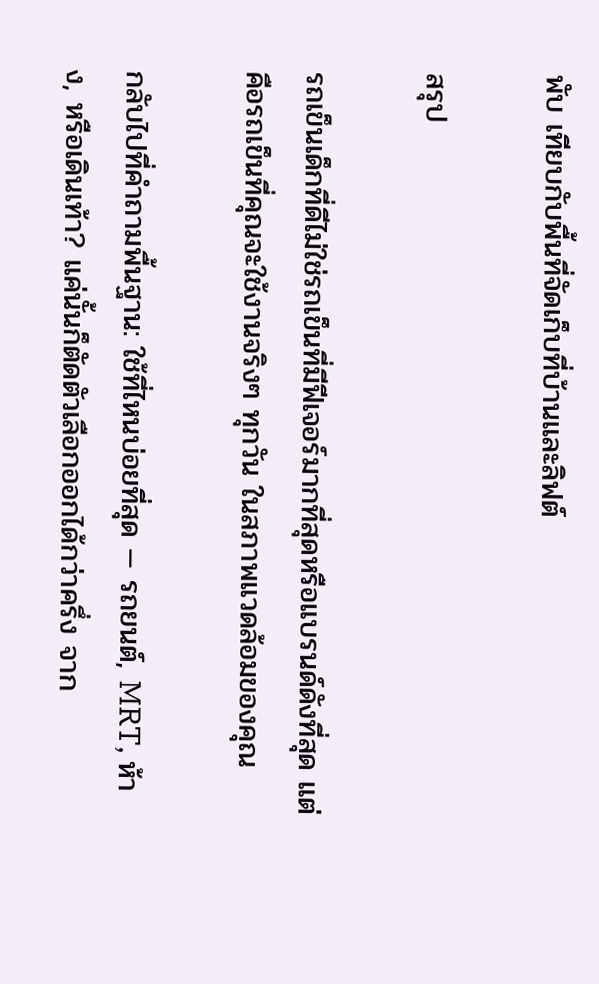พับ เทียบกับพื้นที่จัดเก็บที่บ้านและลิฟต์

สรุป

รถเข็นเด็กที่ดีไม่ใช่รถเข็นที่มีฟีเจอร์มากที่สุดหรือแบรนด์ดังที่สุด แต่คือรถเข็นที่คุณจะใช้งานจริงๆ ทุกวัน ในสภาพแวดล้อมของคุณ

กลับไปที่คำถามพื้นฐาน: ใช้ที่ไหนบ่อยที่สุด — รถยนต์, MRT, ห้าง, หรือเดินเท้า? แค่นั้นก็ตัดตัวเลือกออกได้กว่าครึ่ง จาก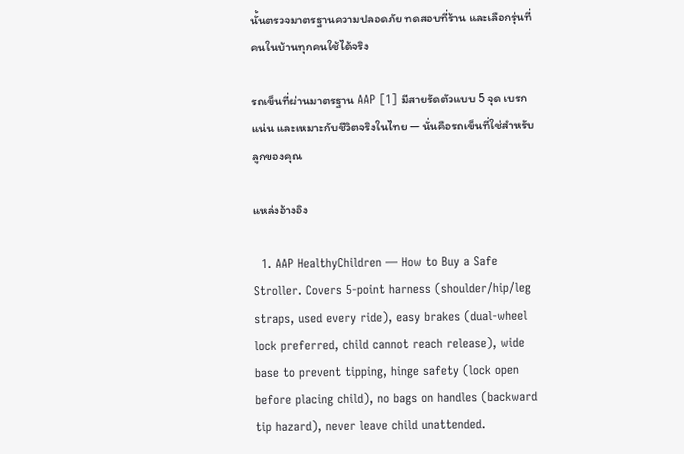นั้นตรวจมาตรฐานความปลอดภัย ทดสอบที่ร้าน และเลือกรุ่นที่คนในบ้านทุกคนใช้ได้จริง

รถเข็นที่ผ่านมาตรฐาน AAP [1] มีสายรัดตัวแบบ 5 จุด เบรกแน่น และเหมาะกับชีวิตจริงในไทย — นั่นคือรถเข็นที่ใช่สำหรับลูกของคุณ

แหล่งอ้างอิง

  1. AAP HealthyChildren — How to Buy a Safe Stroller. Covers 5-point harness (shoulder/hip/leg straps, used every ride), easy brakes (dual-wheel lock preferred, child cannot reach release), wide base to prevent tipping, hinge safety (lock open before placing child), no bags on handles (backward tip hazard), never leave child unattended.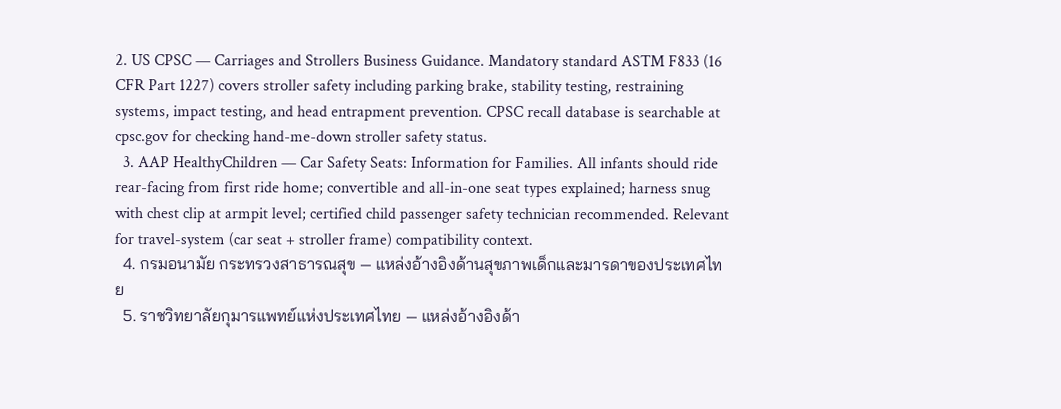2. US CPSC — Carriages and Strollers Business Guidance. Mandatory standard ASTM F833 (16 CFR Part 1227) covers stroller safety including parking brake, stability testing, restraining systems, impact testing, and head entrapment prevention. CPSC recall database is searchable at cpsc.gov for checking hand-me-down stroller safety status.
  3. AAP HealthyChildren — Car Safety Seats: Information for Families. All infants should ride rear-facing from first ride home; convertible and all-in-one seat types explained; harness snug with chest clip at armpit level; certified child passenger safety technician recommended. Relevant for travel-system (car seat + stroller frame) compatibility context.
  4. กรมอนามัย กระทรวงสาธารณสุข — แหล่งอ้างอิงด้านสุขภาพเด็กและมารดาของประเทศไทย
  5. ราชวิทยาลัยกุมารแพทย์แห่งประเทศไทย — แหล่งอ้างอิงด้า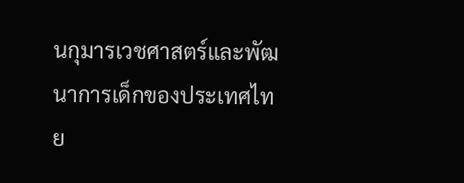นกุมารเวชศาสตร์และพัฒนาการเด็กของประเทศไทย